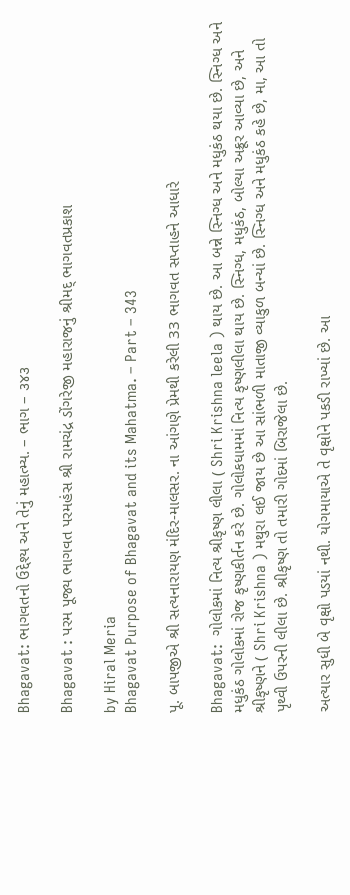Bhagavat: ભાગવતનો ઉદ્દેશ્ય અને તેનું મહાત્મ્ય. – ભાગ – ૩૪૩

Bhagavat : પરમ પૂજ્ય ભાગવત પરમહંસ શ્રી રામચંદ્ર ડોંગરેજી મહારાજનું શ્રીમદ્ ભાગવતપ્રકાશ

by Hiral Meria
Bhagavat Purpose of Bhagavat and its Mahatma. – Part – 343

પૂ. બાપજીએ શ્રી સત્યનારાયણ મંદિર-માલસર. ના આંગણે પ્રેમથી કરેલી 33 ભાગવત સપ્તાહને આધારે

Bhagavat:  ગોલોકમાં નિત્ય શ્રીકૃષ્ણ લીલા ( Shri Krishna leela ) થાય છે. આ બન્ને સ્નિગ્ધ અને મધુકંઠ થયા છે. સ્નિગ્ધ અને મધુકંઠ ગોલોકમાં રોજ કૃષ્ણકીર્તન કરે છે. ગોલોકધામમાં નિત્ય કૃષ્ણલીલા થાય છે. સ્નિગ્ધ, મધુકંઠ, બોલ્યા અક્રૂર આવ્યા છે, અને શ્રીકૃષ્ણને ( Shri Krishna ) મથુરા લઈ જાય છે આ સાંભળી માતાજી વ્યાકુળ બન્યાં છે. સ્નિગ્ધ અને મધુકંઠ કહે છે, મા, આ તો પૃથ્વી ઉપરની લીલા છે. શ્રીકૃષ્ણ તો તમારી ગોદમાં બિરાજેલા છે.

અત્યાર સુધી બે વૃક્ષો પડયાં નથી. યોગમાયાએ તે વૃક્ષોને પકડી રાખ્યાં છે. આ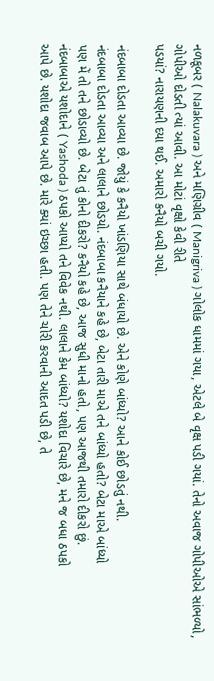નળકૂબર ( Nalakuvara ) અને મણિગ્રીવ ( Manigriva ) ગોલોક ધામમાં ગયા, એટલે બે વૃક્ષ પડી ગયાં. તેનો અવાજ ગોપીઓએ સાંભળ્યો, ગોપીઓ દોડતી ત્યાં આવી. આ મોટાં વૃક્ષો કેવી રીતે
પડયાં? નારાયણની દયા થઈ. અમારો કનૈયો બચી ગયો.

નંદબાબા દોડતા આવ્યા છે. જોયું કે કનૈયો ખાંડણિયા સાથે બંધાયો છે. એને કોણે બાંધ્યો? આને કોઈ છોડતું નથી.
નંદબાબા દોડતા આવ્યા અને લાલાને છોડયો. નંદબાબા કનૈયાને કહે છે, બેટા તારી માએ તને બાંધ્યો હતો? બેટા માએ બાંધ્યો
પણ મેં તો તને છોડાવ્યો છે. બેટા તું કોનો દીકરો? કનૈયો કહે છે, આજ સુધી માનો હતો, પણ આજથી તમારો દીકરો છું.
નંદબાબાએ યશોદાને ( Yashoda ) ઠપકો આપ્યો તને વિવેક નથી. લાલાને કેમ બાંધ્યો? યશોદા વિચારે છે, મને જ બધા ઠપકો
આપે છે. યશોદા જવાબ આપે છે. મારે ક્યાં ઇચ્છા હતી. પણ તેને ચોરી કરવાની આદત પડી છે, તે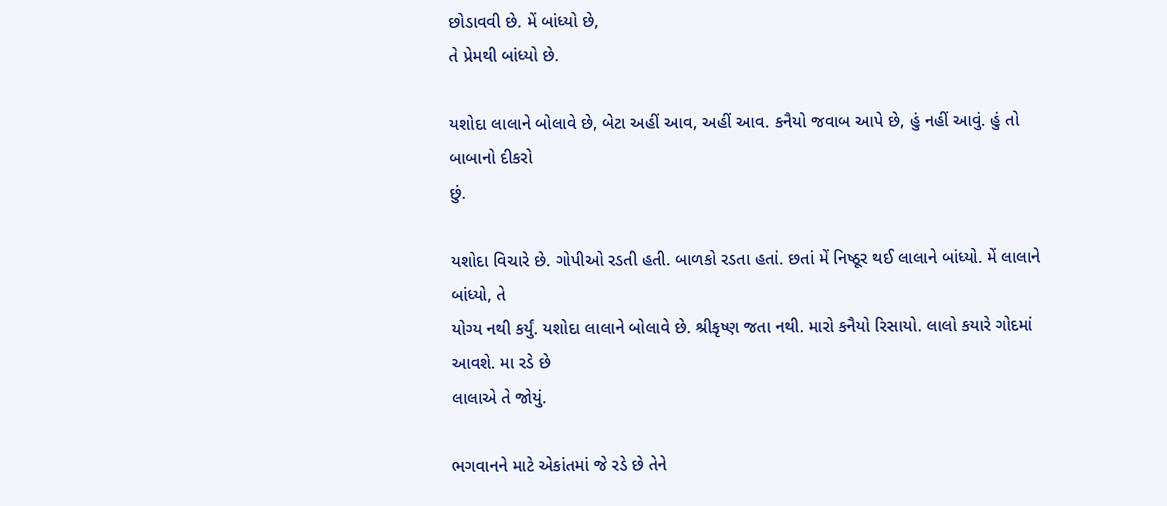છોડાવવી છે. મેં બાંધ્યો છે,
તે પ્રેમથી બાંધ્યો છે.

યશોદા લાલાને બોલાવે છે, બેટા અહીં આવ, અહીં આવ. કનૈયો જવાબ આપે છે, હું નહીં આવું. હું તો બાબાનો દીકરો
છું.

યશોદા વિચારે છે. ગોપીઓ રડતી હતી. બાળકો રડતા હતાં. છતાં મેં નિષ્ઠૂર થઈ લાલાને બાંધ્યો. મેં લાલાને બાંધ્યો, તે
યોગ્ય નથી કર્યું. યશોદા લાલાને બોલાવે છે. શ્રીકૃષ્ણ જતા નથી. મારો કનૈયો રિસાયો. લાલો કયારે ગોદમાં આવશે. મા રડે છે
લાલાએ તે જોયું.

ભગવાનને માટે એકાંતમાં જે રડે છે તેને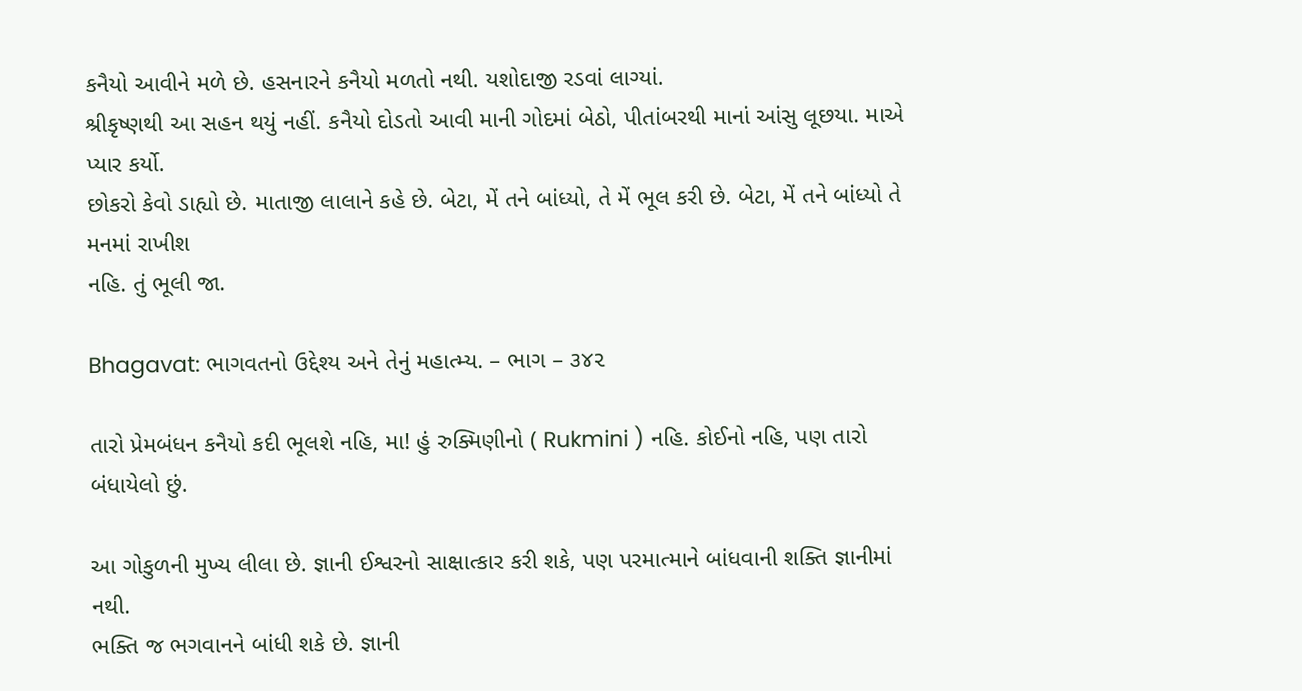કનૈયો આવીને મળે છે. હસનારને કનૈયો મળતો નથી. યશોદાજી રડવાં લાગ્યાં.
શ્રીકૃષ્ણથી આ સહન થયું નહીં. કનૈયો દોડતો આવી માની ગોદમાં બેઠો, પીતાંબરથી માનાં આંસુ લૂછયા. માએ પ્યાર કર્યો.
છોકરો કેવો ડાહ્યો છે. માતાજી લાલાને કહે છે. બેટા, મેં તને બાંધ્યો, તે મેં ભૂલ કરી છે. બેટા, મેં તને બાંધ્યો તે મનમાં રાખીશ
નહિ. તું ભૂલી જા.

Bhagavat: ભાગવતનો ઉદ્દેશ્ય અને તેનું મહાત્મ્ય. – ભાગ – ૩૪૨

તારો પ્રેમબંધન કનૈયો કદી ભૂલશે નહિ, મા! હું રુક્મિણીનો ( Rukmini ) નહિ. કોઈનો નહિ, પણ તારો બંધાયેલો છું.

આ ગોકુળની મુખ્ય લીલા છે. જ્ઞાની ઈશ્વરનો સાક્ષાત્કાર કરી શકે, પણ પરમાત્માને બાંધવાની શક્તિ જ્ઞાનીમાં નથી.
ભક્તિ જ ભગવાનને બાંધી શકે છે. જ્ઞાની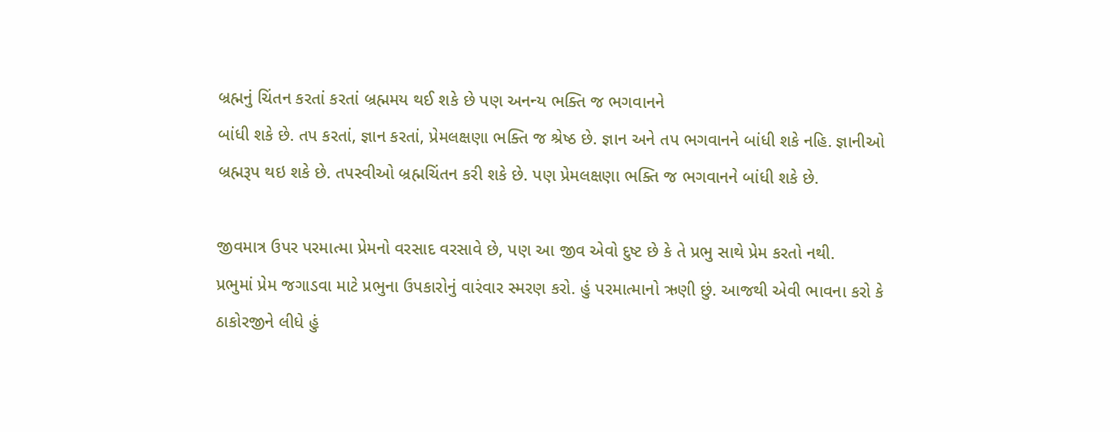બ્રહ્મનું ચિંતન કરતાં કરતાં બ્રહ્મમય થઈ શકે છે પણ અનન્ય ભક્તિ જ ભગવાનને
બાંધી શકે છે. તપ કરતાં, જ્ઞાન કરતાં, પ્રેમલક્ષણા ભક્તિ જ શ્રેષ્ઠ છે. જ્ઞાન અને તપ ભગવાનને બાંધી શકે નહિ. જ્ઞાનીઓ
બ્રહ્મરૂપ થઇ શકે છે. તપસ્વીઓ બ્રહ્મચિંતન કરી શકે છે. પણ પ્રેમલક્ષણા ભક્તિ જ ભગવાનને બાંધી શકે છે.

જીવમાત્ર ઉપર પરમાત્મા પ્રેમનો વરસાદ વરસાવે છે, પણ આ જીવ એવો દુષ્ટ છે કે તે પ્રભુ સાથે પ્રેમ કરતો નથી.
પ્રભુમાં પ્રેમ જગાડવા માટે પ્રભુના ઉપકારોનું વારંવાર સ્મરણ કરો. હું પરમાત્માનો ઋણી છું. આજથી એવી ભાવના કરો કે
ઠાકોરજીને લીધે હું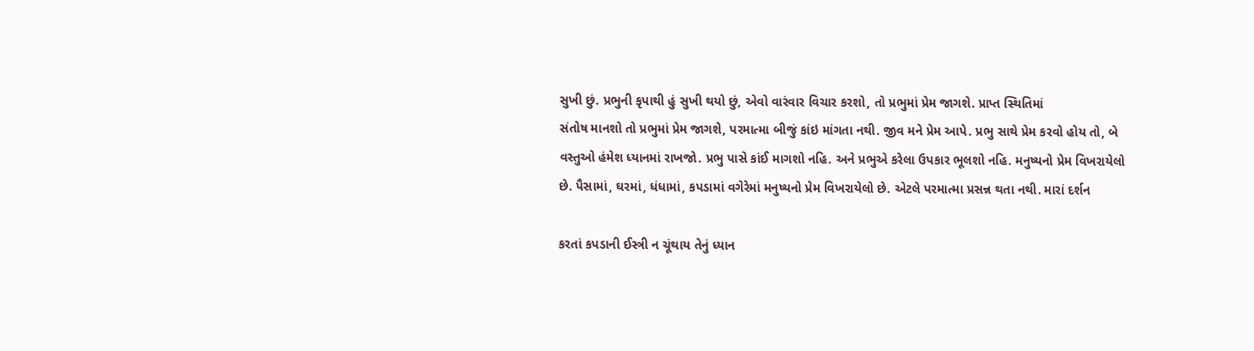સુખી છું. પ્રભુની કૃપાથી હું સુખી થયો છું, એવો વારંવાર વિચાર કરશો, તો પ્રભુમાં પ્રેમ જાગશે. પ્રાપ્ત સ્થિતિમાં
સંતોષ માનશો તો પ્રભુમાં પ્રેમ જાગશે, પરમાત્મા બીજું કાંઇ માંગતા નથી. જીવ મને પ્રેમ આપે. પ્રભુ સાથે પ્રેમ કરવો હોય તો, બે
વસ્તુઓ હંમેશ ધ્યાનમાં રાખજો. પ્રભુ પાસે કાંઈ માગશો નહિ. અને પ્રભુએ કરેલા ઉપકાર ભૂલશો નહિ. મનુષ્યનો પ્રેમ વિખરાયેલો
છે. પૈસામાં, ઘરમાં, ધંધામાં, કપડામાં વગેરેમાં મનુષ્યનો પ્રેમ વિખરાયેલો છે. એટલે પરમાત્મા પ્રસન્ન થતા નથી. મારાં દર્શન

કરતાં કપડાની ઈસ્ત્રી ન ચૂંથાય તેનું ધ્યાન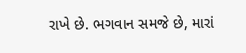રાખે છે. ભગવાન સમજે છે, મારાં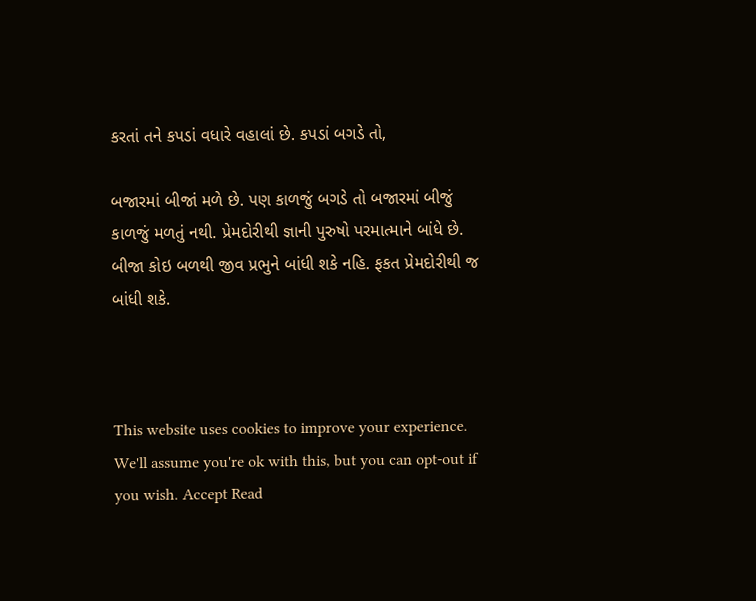કરતાં તને કપડાં વધારે વહાલાં છે. કપડાં બગડે તો,

બજારમાં બીજાં મળે છે. પણ કાળજું બગડે તો બજારમાં બીજું કાળજું મળતું નથી. પ્રેમદોરીથી જ્ઞાની પુરુષો પરમાત્માને બાંધે છે.
બીજા કોઇ બળથી જીવ પ્રભુને બાંધી શકે નહિ. ફકત પ્રેમદોરીથી જ બાંધી શકે.



This website uses cookies to improve your experience. We'll assume you're ok with this, but you can opt-out if you wish. Accept Read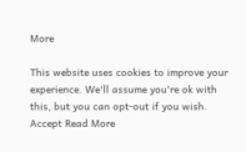More

This website uses cookies to improve your experience. We'll assume you're ok with this, but you can opt-out if you wish. Accept Read More